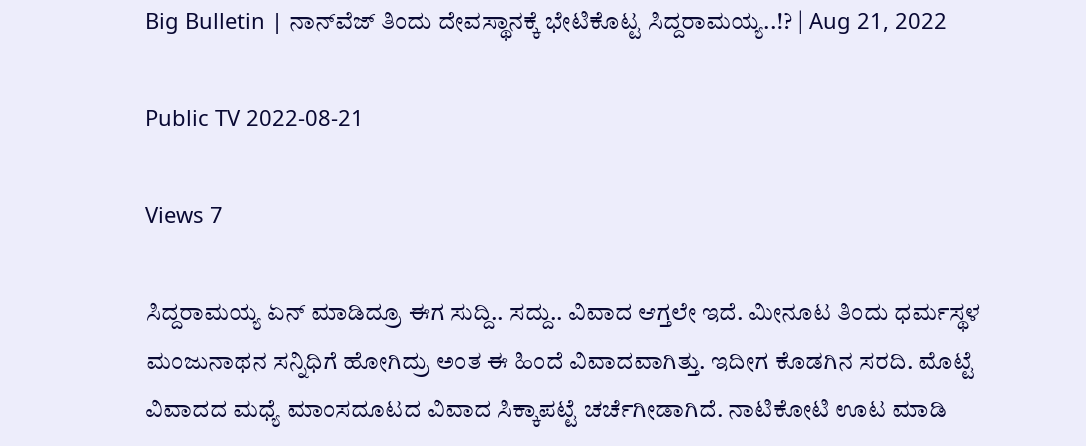Big Bulletin | ನಾನ್‍ವೆಜ್ ತಿಂದು ದೇವಸ್ಥಾನಕ್ಕೆ ಭೇಟಿಕೊಟ್ಟ ಸಿದ್ದರಾಮಯ್ಯ..!? | Aug 21, 2022

Public TV 2022-08-21

Views 7

ಸಿದ್ದರಾಮಯ್ಯ ಏನ್ ಮಾಡಿದ್ರೂ ಈಗ ಸುದ್ದಿ.. ಸದ್ದು.. ವಿವಾದ ಆಗ್ತಲೇ ಇದೆ. ಮೀನೂಟ ತಿಂದು ಧರ್ಮಸ್ಥಳ ಮಂಜುನಾಥನ ಸನ್ನಿಧಿಗೆ ಹೋಗಿದ್ರು ಅಂತ ಈ ಹಿಂದೆ ವಿವಾದವಾಗಿತ್ತು. ಇದೀಗ ಕೊಡಗಿನ ಸರದಿ. ಮೊಟ್ಟೆ ವಿವಾದದ ಮಧ್ಯೆ ಮಾಂಸದೂಟದ ವಿವಾದ ಸಿಕ್ಕಾಪಟ್ಟೆ ಚರ್ಚೆಗೀಡಾಗಿದೆ. ನಾಟಿಕೋಟಿ ಊಟ ಮಾಡಿ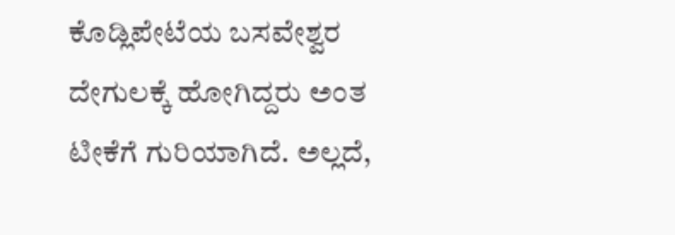ಕೊಡ್ಲಿಪೇಟೆಯ ಬಸವೇಶ್ವರ ದೇಗುಲಕ್ಕೆ ಹೋಗಿದ್ದರು ಅಂತ ಟೀಕೆಗೆ ಗುರಿಯಾಗಿದೆ. ಅಲ್ಲದೆ,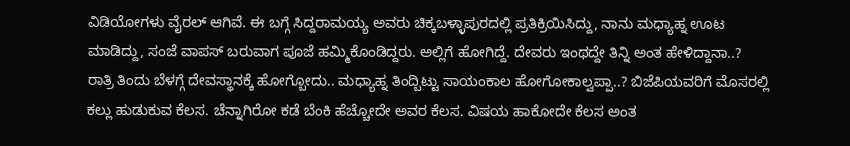ವಿಡಿಯೋಗಳು ವೈರಲ್ ಆಗಿವೆ. ಈ ಬಗ್ಗೆ ಸಿದ್ದರಾಮಯ್ಯ ಅವರು ಚಿಕ್ಕಬಳ್ಳಾಪುರದಲ್ಲಿ ಪ್ರತಿಕ್ರಿಯಿಸಿದ್ದು, ನಾನು ಮಧ್ಯಾಹ್ನ ಊಟ ಮಾಡಿದ್ದು, ಸಂಜೆ ವಾಪಸ್ ಬರುವಾಗ ಪೂಜೆ ಹಮ್ಮಿಕೊಂಡಿದ್ದರು. ಅಲ್ಲಿಗೆ ಹೋಗಿದ್ದೆ. ದೇವರು ಇಂಥದ್ದೇ ತಿನ್ನಿ ಅಂತ ಹೇಳಿದ್ದಾನಾ..? ರಾತ್ರಿ ತಿಂದು ಬೆಳಗ್ಗೆ ದೇವಸ್ಥಾನಕ್ಕೆ ಹೋಗ್ಬೋದು.. ಮಧ್ಯಾಹ್ನ ತಿಂದ್ಬಿಟ್ಟು ಸಾಯಂಕಾಲ ಹೋಗೋಕಾಲ್ವಪ್ಪಾ..? ಬಿಜೆಪಿಯವರಿಗೆ ಮೊಸರಲ್ಲಿ ಕಲ್ಲು ಹುಡುಕುವ ಕೆಲಸ. ಚೆನ್ನಾಗಿರೋ ಕಡೆ ಬೆಂಕಿ ಹೆಚ್ಚೋದೇ ಅವರ ಕೆಲಸ. ವಿಷಯ ಹಾಕೋದೇ ಕೆಲಸ ಅಂತ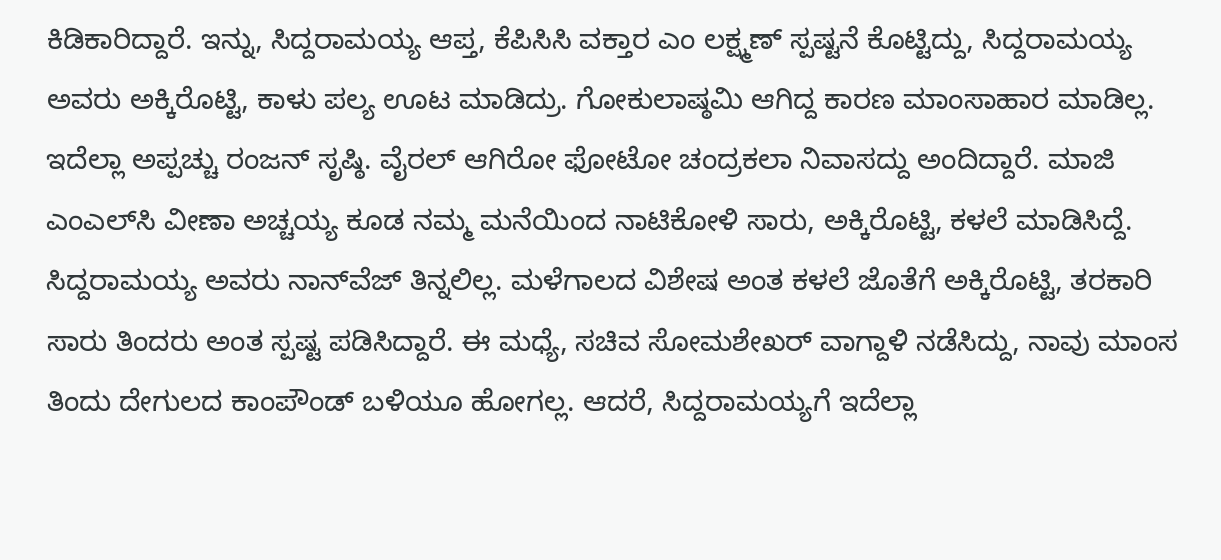ಕಿಡಿಕಾರಿದ್ದಾರೆ. ಇನ್ನು, ಸಿದ್ದರಾಮಯ್ಯ ಆಪ್ತ, ಕೆಪಿಸಿಸಿ ವಕ್ತಾರ ಎಂ ಲಕ್ಷ್ಮಣ್ ಸ್ಪಷ್ಟನೆ ಕೊಟ್ಟಿದ್ದು, ಸಿದ್ದರಾಮಯ್ಯ ಅವರು ಅಕ್ಕಿರೊಟ್ಟಿ, ಕಾಳು ಪಲ್ಯ ಊಟ ಮಾಡಿದ್ರು. ಗೋಕುಲಾಷ್ಠಮಿ ಆಗಿದ್ದ ಕಾರಣ ಮಾಂಸಾಹಾರ ಮಾಡಿಲ್ಲ. ಇದೆಲ್ಲಾ ಅಪ್ಪಚ್ಚು ರಂಜನ್ ಸೃಷ್ಠಿ. ವೈರಲ್ ಆಗಿರೋ ಫೋಟೋ ಚಂದ್ರಕಲಾ ನಿವಾಸದ್ದು ಅಂದಿದ್ದಾರೆ. ಮಾಜಿ ಎಂಎಲ್‍ಸಿ ವೀಣಾ ಅಚ್ಚಯ್ಯ ಕೂಡ ನಮ್ಮ ಮನೆಯಿಂದ ನಾಟಿಕೋಳಿ ಸಾರು, ಅಕ್ಕಿರೊಟ್ಟಿ, ಕಳಲೆ ಮಾಡಿಸಿದ್ದೆ. ಸಿದ್ದರಾಮಯ್ಯ ಅವರು ನಾನ್‍ವೆಜ್ ತಿನ್ನಲಿಲ್ಲ. ಮಳೆಗಾಲದ ವಿಶೇಷ ಅಂತ ಕಳಲೆ ಜೊತೆಗೆ ಅಕ್ಕಿರೊಟ್ಟಿ, ತರಕಾರಿ ಸಾರು ತಿಂದರು ಅಂತ ಸ್ಪಷ್ಟ ಪಡಿಸಿದ್ದಾರೆ. ಈ ಮಧ್ಯೆ, ಸಚಿವ ಸೋಮಶೇಖರ್ ವಾಗ್ದಾಳಿ ನಡೆಸಿದ್ದು, ನಾವು ಮಾಂಸ ತಿಂದು ದೇಗುಲದ ಕಾಂಪೌಂಡ್ ಬಳಿಯೂ ಹೋಗಲ್ಲ. ಆದರೆ, ಸಿದ್ದರಾಮಯ್ಯಗೆ ಇದೆಲ್ಲಾ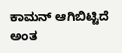ಕಾಮನ್ ಆಗಿಬಿಟ್ಟಿದೆ ಅಂತ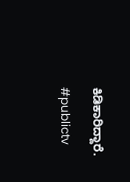ಕಿಡಿಕಾರಿದ್ದಾರೆ.

#publictv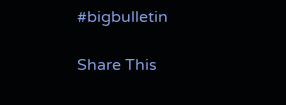#bigbulletin

Share This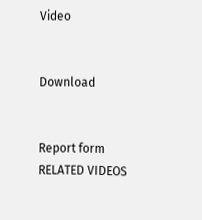Video


Download


Report form
RELATED VIDEOS